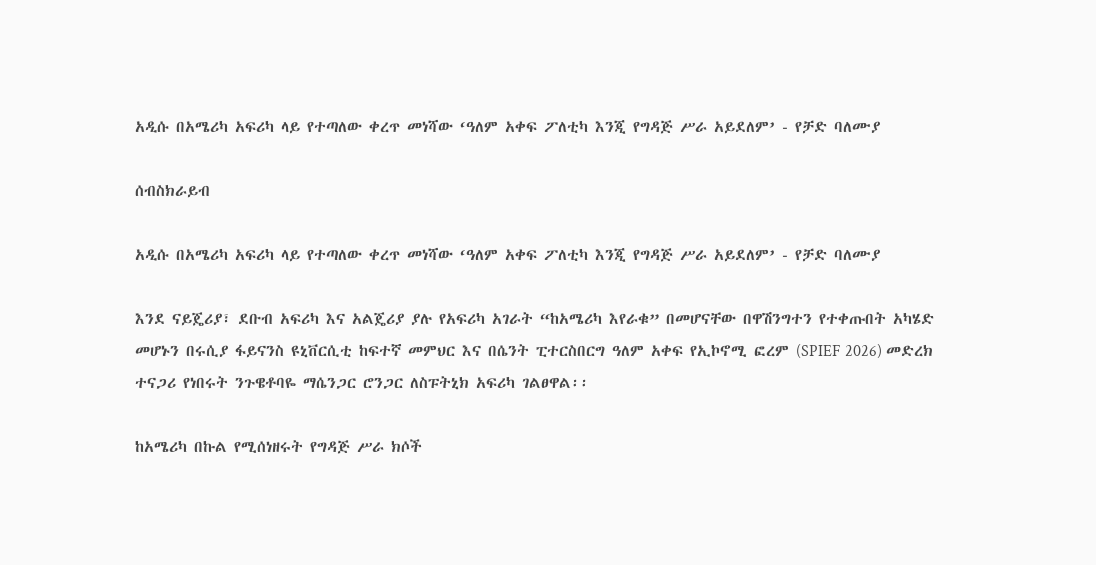አዲሱ በአሜሪካ አፍሪካ ላይ የተጣለው ቀረጥ መነሻው ‘ዓለም አቀፍ ፖለቲካ እንጂ የግዳጅ ሥራ አይደለም’ - የቻድ ባለሙያ

ሰብስክራይብ

አዲሱ በአሜሪካ አፍሪካ ላይ የተጣለው ቀረጥ መነሻው ‘ዓለም አቀፍ ፖለቲካ እንጂ የግዳጅ ሥራ አይደለም’ - የቻድ ባለሙያ

እንደ ናይጄሪያ፣ ደቡብ አፍሪካ እና አልጄሪያ ያሉ የአፍሪካ አገራት “ከአሜሪካ እየራቁ” በመሆናቸው በዋሽንግተን የተቀጡበት አካሄድ መሆኑን በሩሲያ ፋይናንስ ዩኒቨርሲቲ ከፍተኛ መምህር እና በሴንት ፒተርስበርግ ዓለም አቀፍ የኢኮኖሚ ፎረም (SPIEF 2026) መድረክ ተናጋሪ የነበሩት ንጉዌቶባዬ ማሴንጋር ሮንጋር ለስፑትኒክ አፍሪካ ገልፀዋል፡፡

ከአሜሪካ በኩል የሚሰነዘሩት የግዳጅ ሥራ ክሶች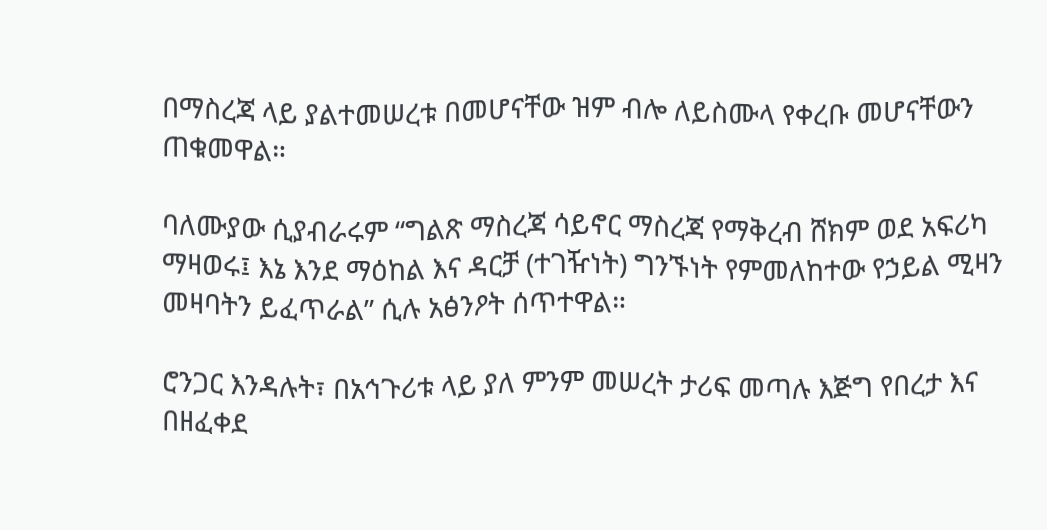በማስረጃ ላይ ያልተመሠረቱ በመሆናቸው ዝም ብሎ ለይስሙላ የቀረቡ መሆናቸውን ጠቁመዋል።

ባለሙያው ሲያብራሩም “ግልጽ ማስረጃ ሳይኖር ማስረጃ የማቅረብ ሸክም ወደ አፍሪካ ማዛወሩ፤ እኔ እንደ ማዕከል እና ዳርቻ (ተገዥነት) ግንኙነት የምመለከተው የኃይል ሚዛን መዛባትን ይፈጥራል” ሲሉ አፅንዖት ሰጥተዋል።

ሮንጋር እንዳሉት፣ በአኅጉሪቱ ላይ ያለ ምንም መሠረት ታሪፍ መጣሉ እጅግ የበረታ እና በዘፈቀደ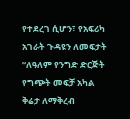የተደረገ ሲሆን፣ የአፍሪካ አገራት ጉዳዩን ለመፍታት “ለዓለም የንግድ ድርጅት የግጭት መፍቻ አካል ቅሬታ ለማቅረብ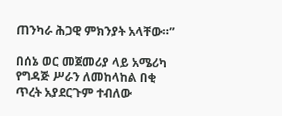ጠንካራ ሕጋዊ ምክንያት አላቸው።”

በሰኔ ወር መጀመሪያ ላይ አሜሪካ የግዳጅ ሥራን ለመከላከል በቂ ጥረት አያደርጉም ተብለው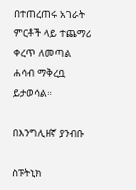በተጠረጠሩ አገራት ምርቶች ላይ ተጨማሪ ቀረጥ ለመጣል ሐሳብ ማቅረቧ ይታወሳል።

በእንግሊዘኛ ያንብቡ

ስፑትኒክ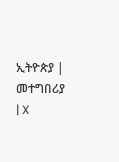ኢትዮጵያ | መተግበሪያ | X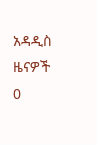አዳዲስ ዜናዎች
0